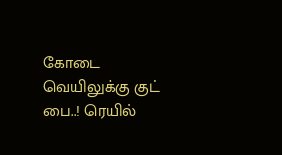கோடை வெயிலுக்கு குட் பை..! ரெயில்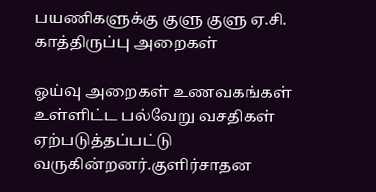பயணிகளுக்கு குளு குளு ஏ.சி. காத்திருப்பு அறைகள்

ஓய்வு அறைகள் உணவகங்கள் உள்ளிட்ட பல்வேறு வசதிகள் ஏற்படுத்தப்பட்டு வருகின்றனர்.குளிர்சாதன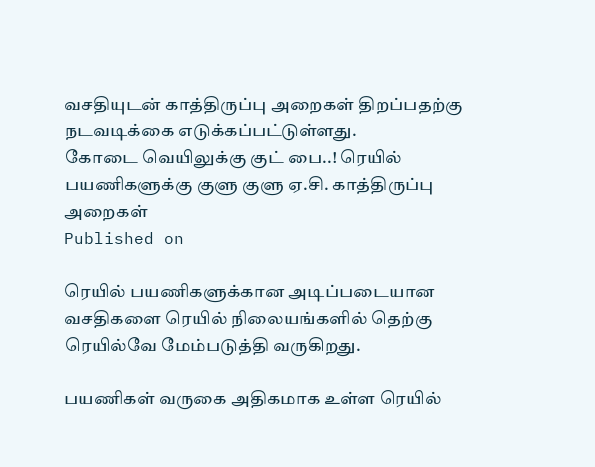வசதியுடன் காத்திருப்பு அறைகள் திறப்பதற்கு நடவடிக்கை எடுக்கப்பட்டுள்ளது.
கோடை வெயிலுக்கு குட் பை..! ரெயில் பயணிகளுக்கு குளு குளு ஏ.சி. காத்திருப்பு அறைகள்
Published on

ரெயில் பயணிகளுக்கான அடிப்படையான வசதிகளை ரெயில் நிலையங்களில் தெற்கு ரெயில்வே மேம்படுத்தி வருகிறது.

பயணிகள் வருகை அதிகமாக உள்ள ரெயில்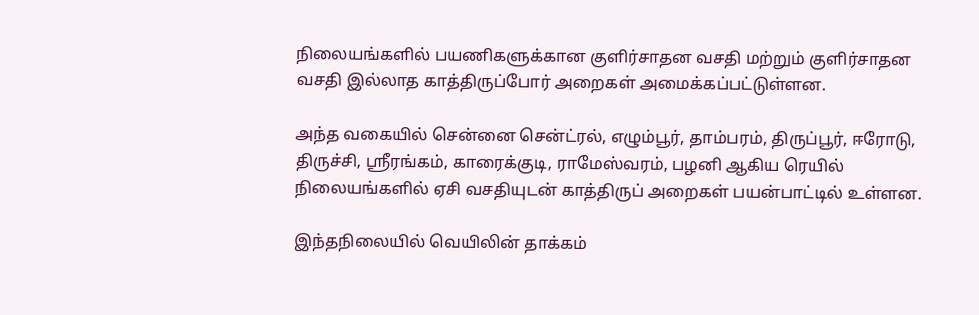நிலையங்களில் பயணிகளுக்கான குளிர்சாதன வசதி மற்றும் குளிர்சாதன வசதி இல்லாத காத்திருப்போர் அறைகள் அமைக்கப்பட்டுள்ளன.

அந்த வகையில் சென்னை சென்ட்ரல், எழும்பூர், தாம்பரம், திருப்பூர், ஈரோடு, திருச்சி, ஸ்ரீரங்கம், காரைக்குடி, ராமேஸ்வரம், பழனி ஆகிய ரெயில் நிலையங்களில் ஏசி வசதியுடன் காத்திருப் அறைகள் பயன்பாட்டில் உள்ளன.

இந்தநிலையில் வெயிலின் தாக்கம்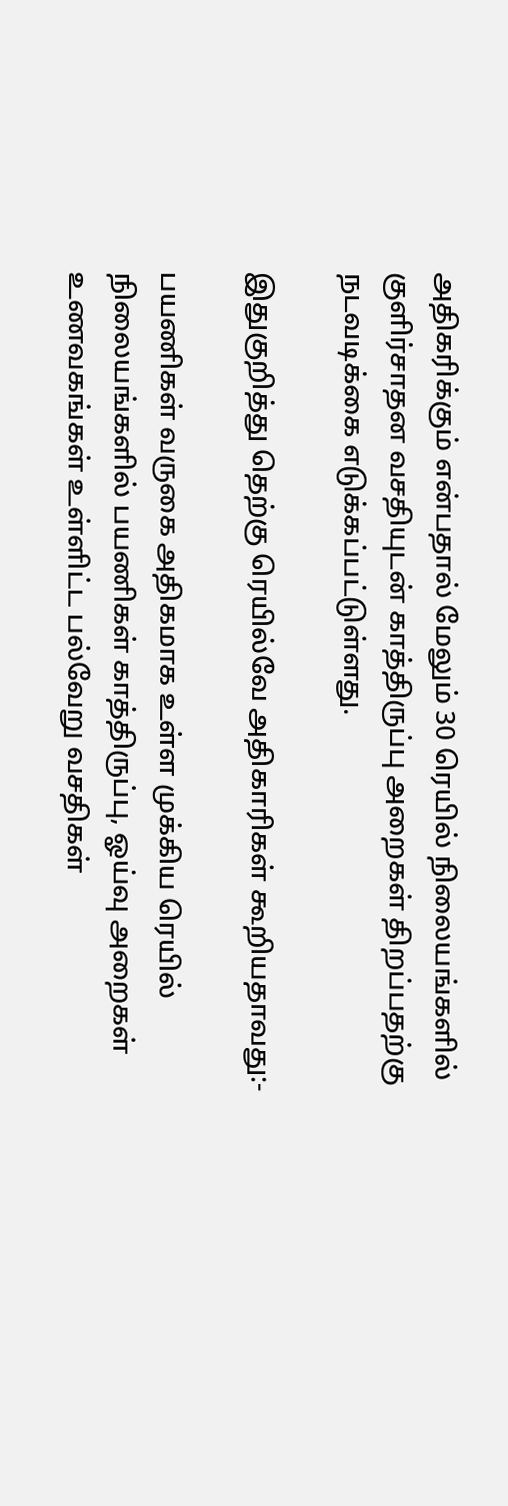அதிகரிக்கும் என்பதால் மேலும் 30 ரெயில் நிலையங்களில் குளிர்சாதன வசதியுடன் காத்திருப்பு அறைகள் திறப்பதற்கு நடவடிக்கை எடுக்கப்பட்டுள்ளது.

இதுகுறித்து தெற்கு ரெயில்வே அதிகாரிகள் கூறியதாவது:-

பயணிகள் வருகை அதிகமாக உள்ள முக்கிய ரெயில் நிலையங்களில் பயணிகள் காத்திருப்பு, ஓய்வு அறைகள் உணவகங்கள் உள்ளிட்ட பல்வேறு வசதிகள்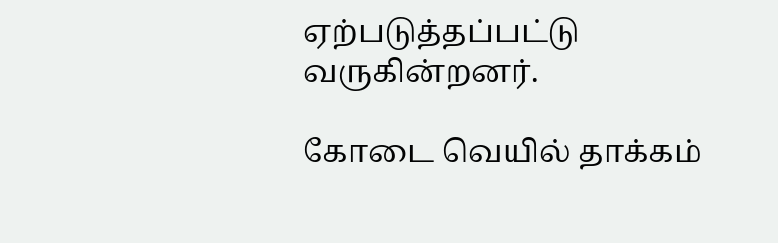ஏற்படுத்தப்பட்டு வருகின்றனர்.

கோடை வெயில் தாக்கம்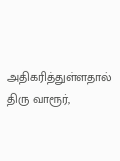அதிகரித்துள்ளதால் திரு வாரூர்,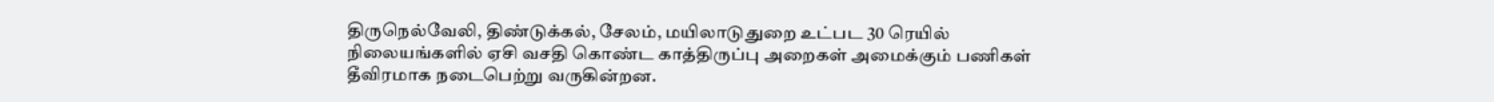திருநெல்வேலி, திண்டுக்கல், சேலம், மயிலாடுதுறை உட்பட 30 ரெயில் நிலையங்களில் ஏசி வசதி கொண்ட காத்திருப்பு அறைகள் அமைக்கும் பணிகள் தீவிரமாக நடைபெற்று வருகின்றன.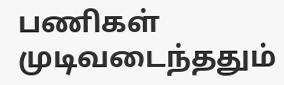பணிகள் முடிவடைந்ததும்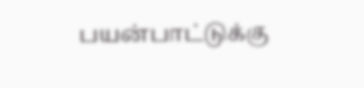பயன்பாட்டுக்கு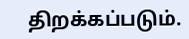திறக்கப்படும்.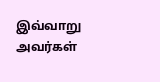இவ்வாறு அவர்கள்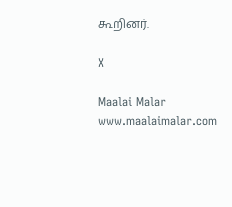கூறினர்.

X

Maalai Malar
www.maalaimalar.com